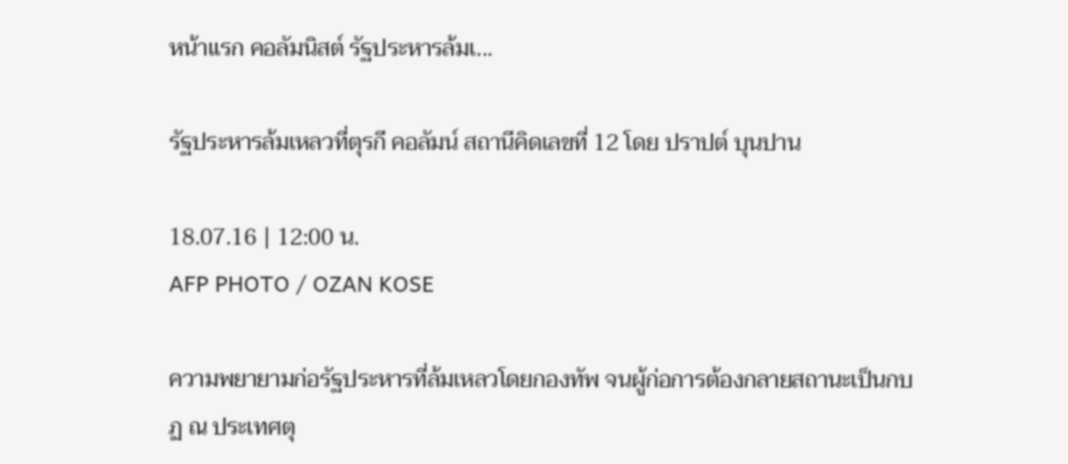หน้าแรก คอลัมนิสต์ รัฐประหารล้มเ...

รัฐประหารล้มเหลวที่ตุรกี คอลัมน์ สถานีคิดเลขที่ 12 โดย ปราปต์ บุนปาน

18.07.16 | 12:00 น.
AFP PHOTO / OZAN KOSE

ความพยายามก่อรัฐประหารที่ล้มเหลวโดยกองทัพ จนผู้ก่อการต้องกลายสถานะเป็นกบฏ ณ ประเทศตุ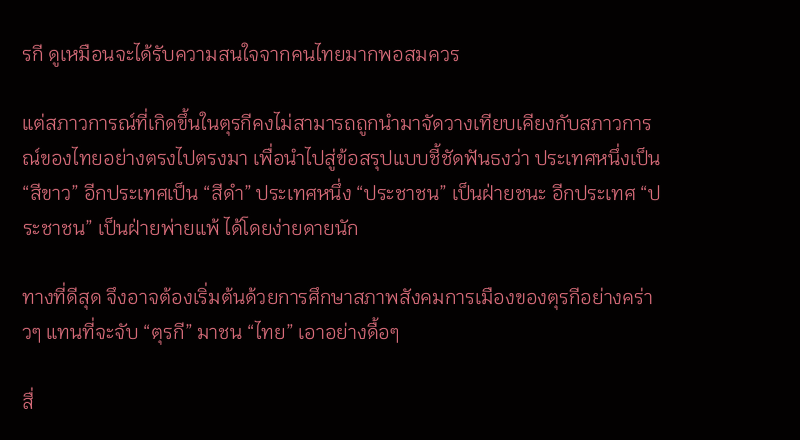รกี ดูเหมือนจะได้รับความสนใจจากคนไทยมากพอสมควร

แต่สภาวการณ์ที่เกิดขึ้นในตุรกีคงไม่สามารถถูกนำมาจัดวางเทียบเคียงกับสภาวการณ์ของไทยอย่างตรงไปตรงมา เพื่อนำไปสู่ข้อสรุปแบบชี้ชัดฟันธงว่า ประเทศหนึ่งเป็น “สีขาว” อีกประเทศเป็น “สีดำ” ประเทศหนึ่ง “ประชาชน” เป็นฝ่ายชนะ อีกประเทศ “ประชาชน” เป็นฝ่ายพ่ายแพ้ ได้โดยง่ายดายนัก

ทางที่ดีสุด จึงอาจต้องเริ่มต้นด้วยการศึกษาสภาพสังคมการเมืองของตุรกีอย่างคร่าวๆ แทนที่จะจับ “ตุรกี” มาชน “ไทย” เอาอย่างดื้อๆ

สื่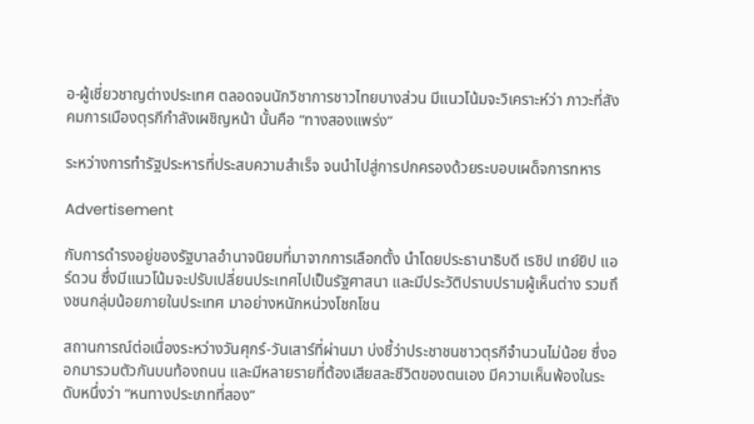อ-ผู้เชี่ยวชาญต่างประเทศ ตลอดจนนักวิชาการชาวไทยบางส่วน มีแนวโน้มจะวิเคราะห์ว่า ภาวะที่สังคมการเมืองตุรกีกำลังเผชิญหน้า นั้นคือ “ทางสองแพร่ง”

ระหว่างการทำรัฐประหารที่ประสบความสำเร็จ จนนำไปสู่การปกครองด้วยระบอบเผด็จการทหาร

Advertisement

กับการดำรงอยู่ของรัฐบาลอำนาจนิยมที่มาจากการเลือกตั้ง นำโดยประธานาธิบดี เรชิป เทย์ยิป แอร์ดวน ซึ่งมีแนวโน้มจะปรับเปลี่ยนประเทศไปเป็นรัฐศาสนา และมีประวัติปราบปรามผู้เห็นต่าง รวมถึงชนกลุ่มน้อยภายในประเทศ มาอย่างหนักหน่วงโชกโชน

สถานการณ์ต่อเนื่องระหว่างวันศุกร์-วันเสาร์ที่ผ่านมา บ่งชี้ว่าประชาชนชาวตุรกีจำนวนไม่น้อย ซึ่งออกมารวมตัวกันบนท้องถนน และมีหลายรายที่ต้องเสียสละชีวิตของตนเอง มีความเห็นพ้องในระดับหนึ่งว่า “หนทางประเภทที่สอง”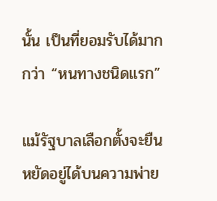นั้น เป็นที่ยอมรับได้มากกว่า “หนทางชนิดแรก”

แม้รัฐบาลเลือกตั้งจะยืนหยัดอยู่ได้บนความพ่าย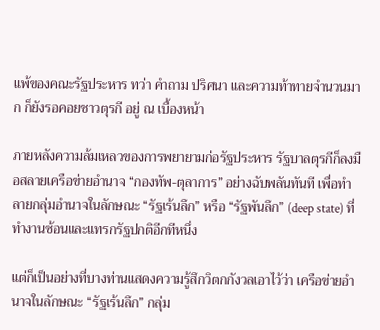แพ้ของคณะรัฐประหาร ทว่า คำถาม ปริศนา และความท้าทายจำนวนมาก ก็ยังรอคอยชาวตุรกี อยู่ ณ เบื้องหน้า

ภายหลังความล้มเหลวของการพยายามก่อรัฐประหาร รัฐบาลตุรกีก็ลงมือสลายเครือข่ายอำนาจ “กองทัพ-ตุลาการ” อย่างฉับพลันทันที เพื่อทำลายกลุ่มอำนาจในลักษณะ “รัฐเร้นลึก” หรือ “รัฐพันลึก” (deep state) ที่ทำงานซ้อนและแทรกรัฐปกติอีกทีหนึ่ง

แต่ก็เป็นอย่างที่บางท่านแสดงความรู้สึกวิตกกังวลเอาไว้ว่า เครือข่ายอำนาจในลักษณะ “รัฐเร้นลึก” กลุ่ม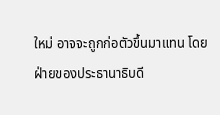ใหม่ อาจจะถูกก่อตัวขึ้นมาแทน โดยฝ่ายของประธานาธิบดี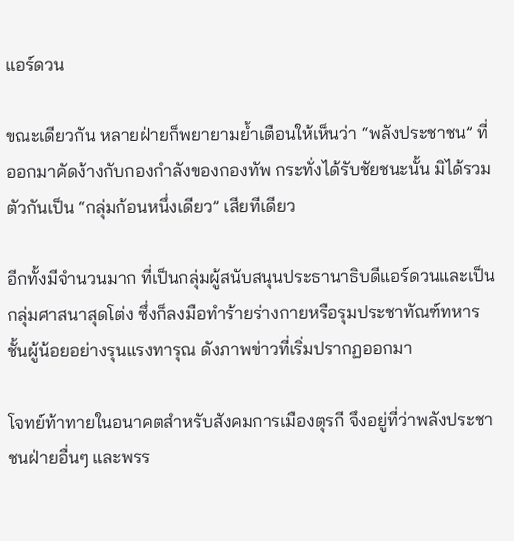แอร์ดวน

ขณะเดียวกัน หลายฝ่ายก็พยายามย้ำเตือนให้เห็นว่า “พลังประชาชน” ที่ออกมาคัดง้างกับกองกำลังของกองทัพ กระทั่งได้รับชัยชนะนั้น มิได้รวมตัวกันเป็น “กลุ่มก้อนหนึ่งเดียว” เสียทีเดียว

อีกทั้งมีจำนวนมาก ที่เป็นกลุ่มผู้สนับสนุนประธานาธิบดีแอร์ดวนและเป็นกลุ่มศาสนาสุดโต่ง ซึ่งก็ลงมือทำร้ายร่างกายหรือรุมประชาทัณฑ์ทหารชั้นผู้น้อยอย่างรุนแรงทารุณ ดังภาพข่าวที่เริ่มปรากฏออกมา

โจทย์ท้าทายในอนาคตสำหรับสังคมการเมืองตุรกี จึงอยู่ที่ว่าพลังประชาชนฝ่ายอื่นๆ และพรร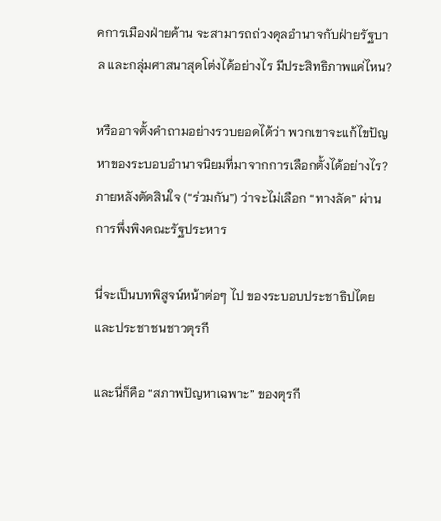คการเมืองฝ่ายค้าน จะสามารถถ่วงดุลอำนาจกับฝ่ายรัฐบาล และกลุ่มศาสนาสุดโต่งได้อย่างไร มีประสิทธิภาพแค่ไหน?

หรืออาจตั้งคำถามอย่างรวบยอดได้ว่า พวกเขาจะแก้ไขปัญหาของระบอบอำนาจนิยมที่มาจากการเลือกตั้งได้อย่างไร? ภายหลังตัดสินใจ (“ร่วมกัน”) ว่าจะไม่เลือก “ทางลัด” ผ่านการพึ่งพิงคณะรัฐประหาร

นี่จะเป็นบทพิสูจน์หน้าต่อๆ ไป ของระบอบประชาธิปไตยและประชาชนชาวตุรกี

และนี่ก็คือ “สภาพปัญหาเฉพาะ” ของตุรกี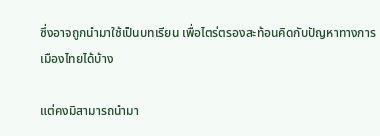ซึ่งอาจถูกนำมาใช้เป็นบทเรียน เพื่อไตร่ตรองสะท้อนคิดกับปัญหาทางการเมืองไทยได้บ้าง

แต่คงมิสามารถนำมา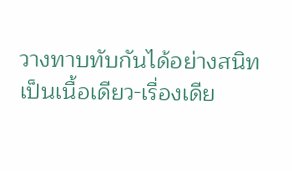วางทาบทับกันได้อย่างสนิทเป็นเนื้อเดียว-เรื่องเดีย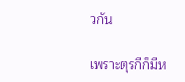วกัน

เพราะตุรกีก็มีห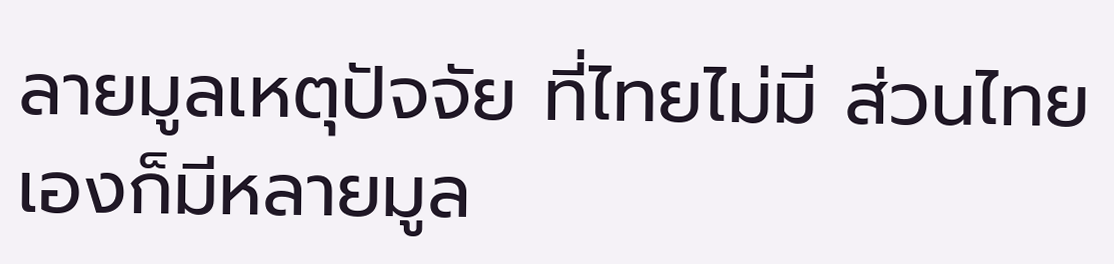ลายมูลเหตุปัจจัย ที่ไทยไม่มี ส่วนไทยเองก็มีหลายมูล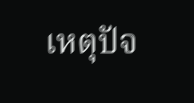เหตุปัจ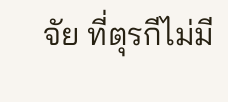จัย ที่ตุรกีไม่มี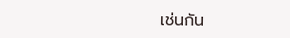เช่นกัน